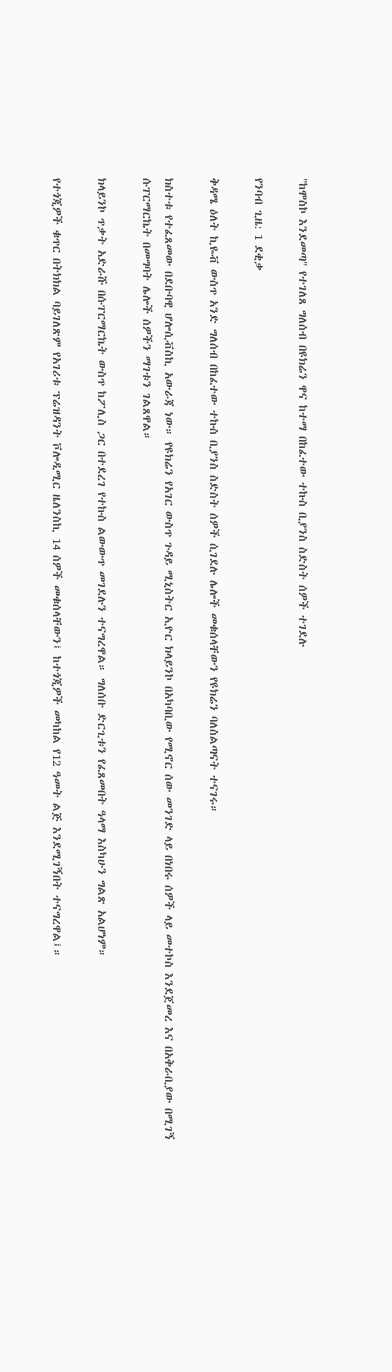"ከሞስኮ እንደመጣ" የተገለጸ ግለሰብ በዩክሬን ዋና ከተማ በከፈተው ተኩስ ቢያንስ ስድስት ሰዎች ተገደሉ

የንባብ ጊዜ: 1 ደቂቃ

ቅዳሜ ዕለት ኪዬቭ ውስጥ አንድ ግለሰብ በከፈተው ተኩስ ቢያንስ ስድስት ሰዎች ሲገደሉ ሌሎች መቁሰላቸውን የዩክሬን ባለስልጣናት ተናገሩ።

ክስተቱ የተፈጸመው በደቡባዊ ሆሎሲቭስኪ አውራጃ ነው። የዩክሬን የአገር ውስጥ ጉዳይ ሚኒስትር ኢዮር ክላይንኮ በአካባቢው የሚኖር ሰው መንገድ ላይ በነበሩ ሰዎች ላይ መተኮስ እንደጀመረ እና በአቅራቢያው በሚገኝ ሱፐርማርኬት በመግባት ሌሎች ሰዎችን ማገቱን ገልጸዋል።

ክላይንኮ ጥቃት አድራሹ በሱፐርማርኬት ውስጥ ከፖሊስ ጋር በተደረገ የተኩስ ልውውጥ መገደሉን ተናግረዋል። ግለሰቡ ድርጊቱን የፈጸመበት ዓላማ እስካሁን ግልጽ አልሆነም።

የተጎጂዎች ቁጥር በትክክል ባይገለጽም የአገሪቱ ፕሬዝዳንት ቮሎዲሚር ዜለንስኪ 14 ሰዎች መቁሰላቸውን፤ ከተጎጂዎች መካከል የ12 ዓመት ልጅ እንደሚገኝበት ተናግረዋል፤።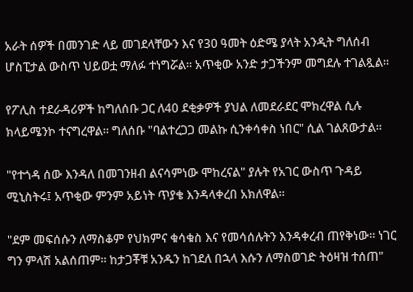አራት ሰዎች በመንገድ ላይ መገደላቸውን እና የ30 ዓመት ዕድሜ ያላት አንዲት ግለሰብ ሆስፒታል ውስጥ ህይወቷ ማለፉ ተነግሯል። አጥቂው አንድ ታጋችንም መግደሉ ተገልጿል።

የፖሊስ ተደራዳሪዎች ከግለሰቡ ጋር ለ40 ደቂቃዎች ያህል ለመደራደር ሞክረዋል ሲሉ ክላይሜንኮ ተናግረዋል። ግለሰቡ "ባልተረጋጋ መልኩ ሲንቀሳቀስ ነበር" ሲል ገልጸውታል።

"የተጎዳ ሰው እንዳለ በመገንዘብ ልናሳምነው ሞከረናል" ያሉት የአገር ውስጥ ጉዳይ ሚኒስትሩ፤ አጥቂው ምንም አይነት ጥያቄ እንዳላቀረበ አክለዋል።

"ደም መፍሰሱን ለማስቆም የህክምና ቁሳቁስ እና የመሳሰሉትን እንዳቀረብ ጠየቅነው። ነገር ግን ምላሽ አልሰጠም። ከታጋቾቹ አንዱን ከገደለ በኋላ እሱን ለማስወገድ ትዕዛዝ ተሰጠ"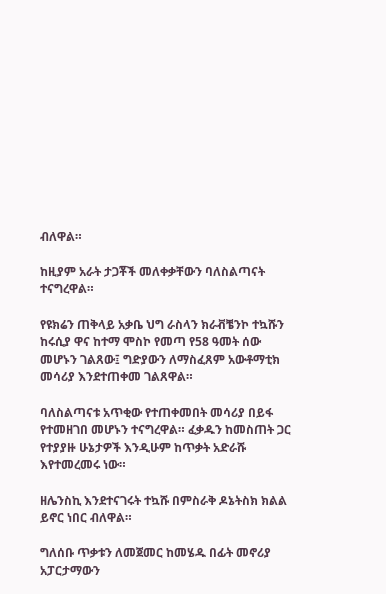ብለዋል።

ከዚያም አራት ታጋቾች መለቀቃቸውን ባለስልጣናት ተናግረዋል።

የዩክሬን ጠቅላይ አቃቤ ህግ ራስላን ክራቭቼንኮ ተኳሹን ከሩሲያ ዋና ከተማ ሞስኮ የመጣ የ58 ዓመት ሰው መሆኑን ገልጸው፤ ግድያውን ለማስፈጸም አውቶማቲክ መሳሪያ እንደተጠቀመ ገልጸዋል።

ባለስልጣናቱ አጥቂው የተጠቀመበት መሳሪያ በይፋ የተመዘገበ መሆኑን ተናግረዋል። ፈቃዱን ከመስጠት ጋር የተያያዙ ሁኔታዎች እንዲሁም ከጥቃት አድራሹ እየተመረመሩ ነው።

ዘሌንስኪ እንደተናገሩት ተኳሹ በምስራቅ ዶኔትስክ ክልል ይኖር ነበር ብለዋል።

ግለሰቡ ጥቃቱን ለመጀመር ከመሄዱ በፊት መኖሪያ አፓርታማውን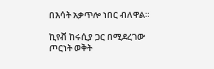በእሳት አቃጥሎ ነበር ብለዋል።

ኪየቭ ከሩሲያ ጋር በሚደረገው ጦርነት ወቅት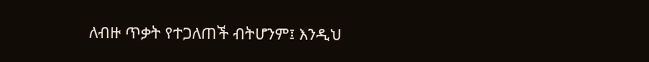ለብዙ ጥቃት የተጋለጠች ብትሆንም፤ እንዲህ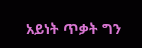አይነት ጥቃት ግን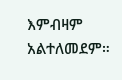እምብዛም አልተለመደም።